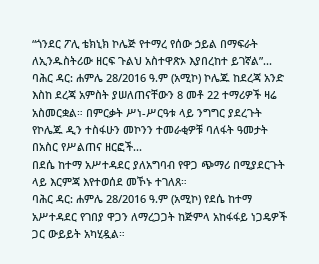“ጎንደር ፖሊ ቴክኒክ ኮሌጅ የተማረ የሰው ኃይል በማፍራት ለኢንዱስትሪው ዘርፍ ጉልህ አስተዋጽኦ እያበረከተ ይገኛል”...
ባሕር ዳር: ሐምሌ 28/2016 ዓ.ም (አሚኮ) ኮሌጁ ከደረጃ አንድ እስከ ደረጃ አምስት ያሠለጠናቸውን 8 መቶ 22 ተማሪዎች ዛሬ አስመርቋል። በምርቃት ሥነ-ሥርዓቱ ላይ ንግግር ያደረጉት የኮሌጁ ዲን ተስፋሁን መኮንን ተመራቂዎቹ ባለፋት ዓመታት በአስር የሥልጠና ዘርፎች...
በደሴ ከተማ አሥተዳደር ያለአግባብ የዋጋ ጭማሪ በሚያደርጉት ላይ እርምጃ እየተወሰደ መኾኑ ተገለጸ።
ባሕር ዳር: ሐምሌ 28/2016 ዓ.ም (አሚኮ) የደሴ ከተማ አሥተዳደር የገበያ ዋጋን ለማረጋጋት ከጅምላ አከፋፋይ ነጋዴዎች ጋር ውይይት አካሂዷል።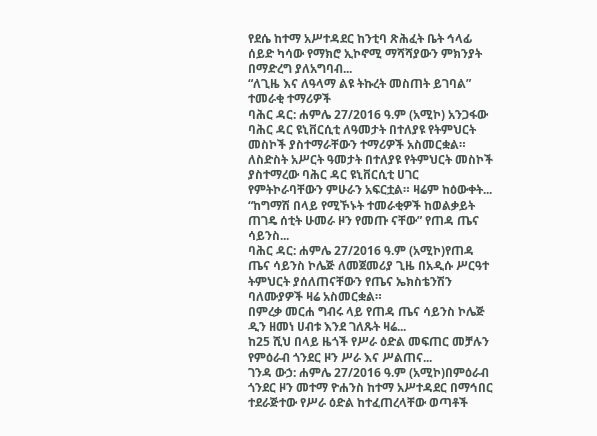የደሴ ከተማ አሥተዳደር ከንቲባ ጽሕፈት ቤት ኅላፊ ሰይድ ካሳው የማክሮ ኢኮኖሚ ማሻሻያውን ምክንያት በማድረግ ያለአግባብ...
“ለጊዜ እና ለዓላማ ልዩ ትኩረት መስጠት ይገባል” ተመራቂ ተማሪዎች
ባሕር ዳር: ሐምሌ 27/2016 ዓ.ም (አሚኮ) አንጋፋው ባሕር ዳር ዩኒቨርሲቲ ለዓመታት በተለያዩ የትምህርት መስኮች ያስተማራቸውን ተማሪዎች አስመርቋል።
ለስድስት አሥርት ዓመታት በተለያዩ የትምህርት መስኮች ያስተማረው ባሕር ዳር ዩኒቨርሲቲ ሀገር የምትኮራባቸውን ምሁራን አፍርቷል። ዛሬም ከዕውቀት...
“ከግማሽ በላይ የሚኾኑት ተመራቂዎች ከወልቃይት ጠገዴ ሰቲት ሁመራ ዞን የመጡ ናቸው” የጠዳ ጤና ሳይንስ...
ባሕር ዳር: ሐምሌ 27/2016 ዓ.ም (አሚኮ)የጠዳ ጤና ሳይንስ ኮሌጅ ለመጀመሪያ ጊዜ በአዲሱ ሥርዓተ ትምህርት ያሰለጠናቸውን የጤና ኤክስቴንሽን ባለሙያዎች ዛሬ አስመርቋል።
በምረቃ መርሐ ግብሩ ላይ የጠዳ ጤና ሳይንስ ኮሌጅ ዲን ዘመነ ሀብቱ እንደ ገለጹት ዛሬ...
ከ25 ሺህ በላይ ዜጎች የሥራ ዕድል መፍጠር መቻሉን የምዕራብ ጎንደር ዞን ሥራ እና ሥልጠና...
ገንዳ ውኃ: ሐምሌ 27/2016 ዓ.ም (አሚኮ)በምዕራብ ጎንደር ዞን መተማ ዮሐንስ ከተማ አሥተዳደር በማኅበር ተደራጅተው የሥራ ዕድል ከተፈጠረላቸው ወጣቶች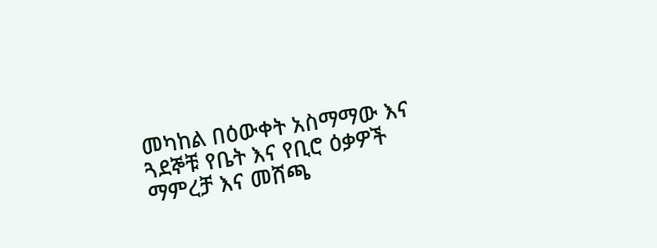መካከል በዕውቀት አስማማው እና ጓደኞቹ የቤት እና የቢሮ ዕቃዎች ማምረቻ እና መሸጫ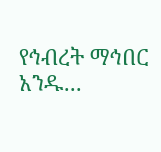የኅብረት ማኅበር አንዱ...